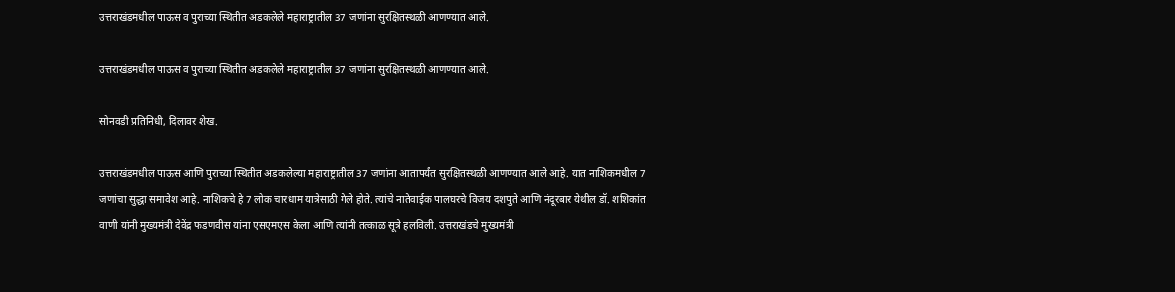उत्तराखंडमधील पाऊस व पुराच्या स्थितीत अडकलेले महाराष्ट्रातील 37 जणांना सुरक्षितस्थळी आणण्यात आले.

उत्तराखंडमधील पाऊस व पुराच्या स्थितीत अडकलेले महाराष्ट्रातील 37 जणांना सुरक्षितस्थळी आणण्यात आले.

सोनवडी प्रतिनिधी, दिलावर शेख.

उत्तराखंडमधील पाऊस आणि पुराच्या स्थितीत अडकलेल्या महाराष्ट्रातील 37 जणांना आतापर्यंत सुरक्षितस्थळी आणण्यात आले आहे. यात नाशिकमधील 7 जणांचा सुद्धा समावेश आहे. नाशिकचे हे 7 लोक चारधाम यात्रेसाठी गेले होते. त्यांचे नातेवाईक पालघरचे विजय दशपुते आणि नंदूरबार येथील डॉ. शशिकांत वाणी यांनी मुख्यमंत्री देवेंद्र फडणवीस यांना एसएमएस केला आणि त्यांनी तत्काळ सूत्रे हलविली. उत्तराखंडचे मुख्यमंत्री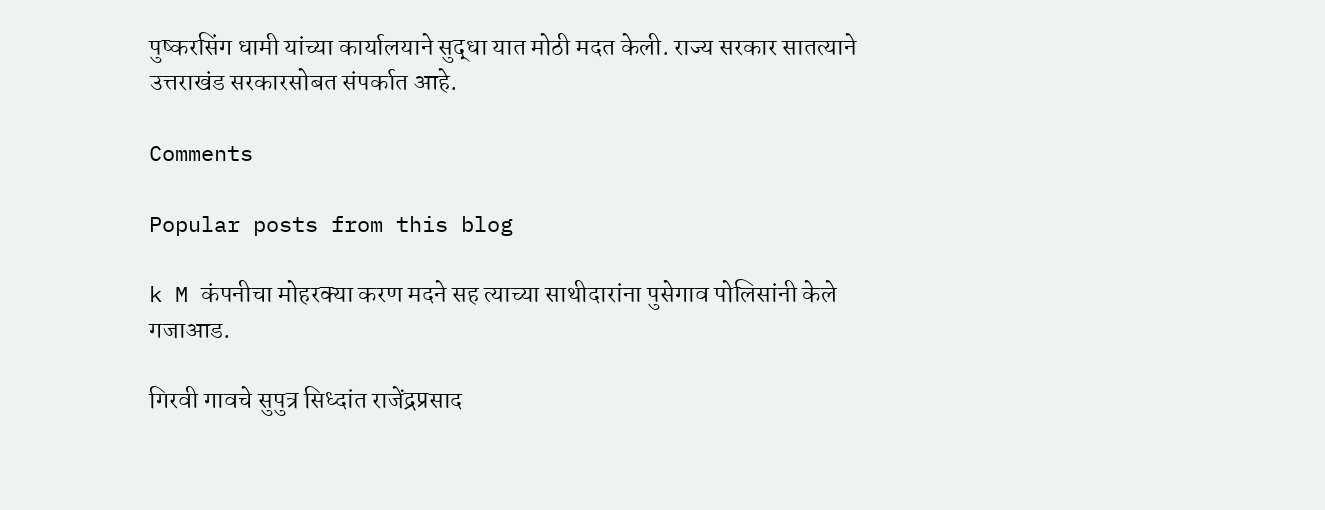पुष्करसिंग धामी यांच्या कार्यालयाने सुद्धा यात मोठी मदत केली. राज्य सरकार सातत्याने उत्तराखंड सरकारसोबत संपर्कात आहे.

Comments

Popular posts from this blog

k M कंपनीचा मोहरक्या करण मदने सह त्याच्या साथीदारांना पुसेगाव पोलिसांनी केले गजाआड.

गिरवी गावचे सुपुत्र सिध्दांत राजेंद्रप्रसाद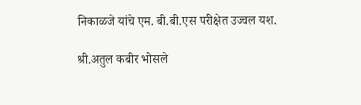निकाळजे यांचे एम. बी.बी.एस परीक्षेत उज्वल यश.

श्री.अतुल कबीर भोसले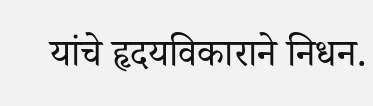यांचे हृदयविकाराने निधन.